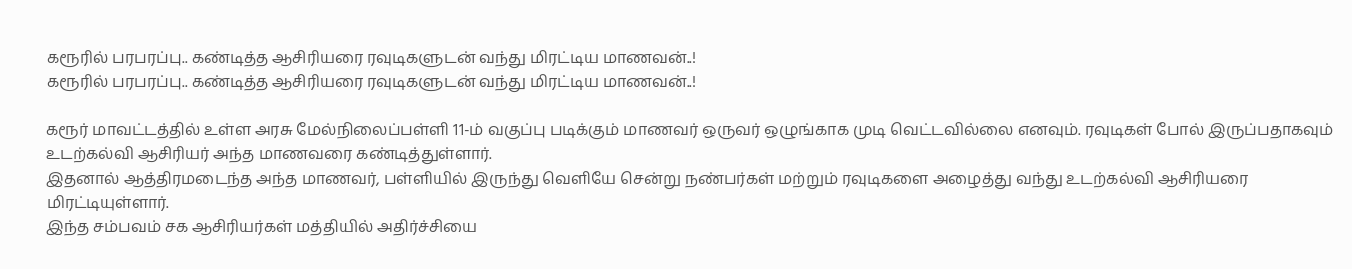கரூரில் பரபரப்பு.. கண்டித்த ஆசிரியரை ரவுடிகளுடன் வந்து மிரட்டிய மாணவன்..!
கரூரில் பரபரப்பு.. கண்டித்த ஆசிரியரை ரவுடிகளுடன் வந்து மிரட்டிய மாணவன்..!

கரூர் மாவட்டத்தில் உள்ள அரசு மேல்நிலைப்பள்ளி 11-ம் வகுப்பு படிக்கும் மாணவர் ஒருவர் ஒழுங்காக முடி வெட்டவில்லை எனவும். ரவுடிகள் போல் இருப்பதாகவும் உடற்கல்வி ஆசிரியர் அந்த மாணவரை கண்டித்துள்ளார்.
இதனால் ஆத்திரமடைந்த அந்த மாணவர், பள்ளியில் இருந்து வெளியே சென்று நண்பர்கள் மற்றும் ரவுடிகளை அழைத்து வந்து உடற்கல்வி ஆசிரியரை மிரட்டியுள்ளார்.
இந்த சம்பவம் சக ஆசிரியர்கள் மத்தியில் அதிர்ச்சியை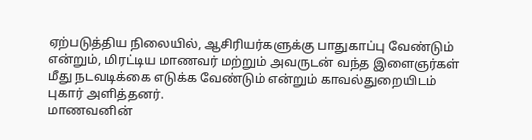ஏற்படுத்திய நிலையில், ஆசிரியர்களுக்கு பாதுகாப்பு வேண்டும் என்றும், மிரட்டிய மாணவர் மற்றும் அவருடன் வந்த இளைஞர்கள் மீது நடவடிக்கை எடுக்க வேண்டும் என்றும் காவல்துறையிடம் புகார் அளித்தனர்.
மாணவனின்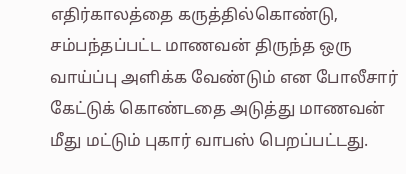எதிர்காலத்தை கருத்தில்கொண்டு, சம்பந்தப்பட்ட மாணவன் திருந்த ஒரு வாய்ப்பு அளிக்க வேண்டும் என போலீசார் கேட்டுக் கொண்டதை அடுத்து மாணவன் மீது மட்டும் புகார் வாபஸ் பெறப்பட்டது.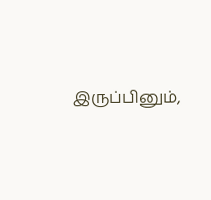இருப்பினும்,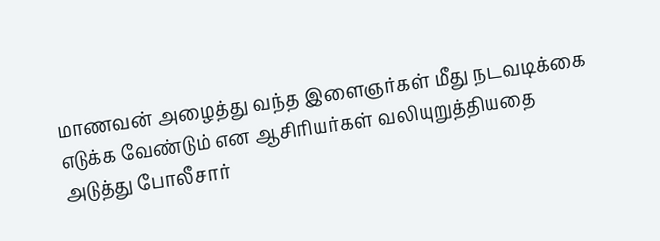மாணவன் அழைத்து வந்த இளைஞர்கள் மீது நடவடிக்கை எடுக்க வேண்டும் என ஆசிரியர்கள் வலியுறுத்தியதை அடுத்து போலீசார்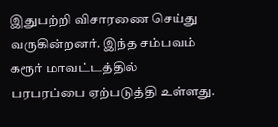இதுபற்றி விசாரணை செய்து வருகின்றனர். இந்த சம்பவம் கரூர் மாவட்டத்தில் பரபரப்பை ஏற்படுத்தி உள்ளது.